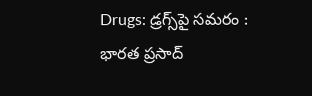Drugs: డ్రగ్స్‌పై సమరం : భారత ప్రసాద్‌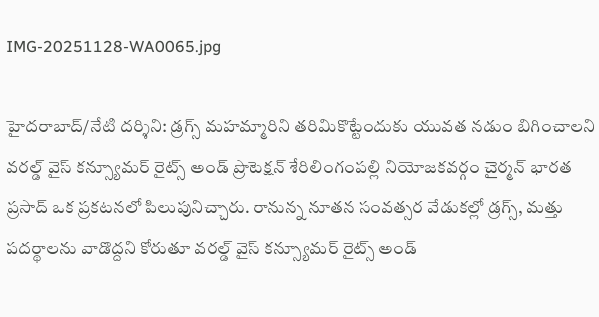IMG-20251128-WA0065.jpg

హైదరాబాద్‌/నేటి దర్శిని: డ్రగ్స్‌ మహమ్మారిని తరిమికొట్టేందుకు యువత నడుం బిగించాలని వరల్డ్‌ వైస్‌ కన్స్యూమర్‌ రైట్స్‌ అండ్‌ ప్రొటెక్షన్‌ శేరిలింగంపల్లి నియోజకవర్గం చైర్మన్‌ భారత ప్రసాద్‌ ఒక ప్రకటనలో పిలుపునిచ్చారు. రానున్న నూతన సంవత్సర వేడుకల్లో డ్రగ్స్‌, మత్తు పదర్థాలను వాడొద్దని కోరుతూ వరల్డ్‌ వైస్‌ కన్స్యూమర్‌ రైట్స్‌ అండ్‌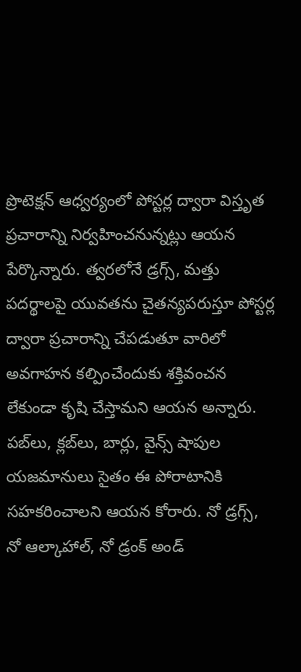ప్రొటెక్షన్‌ ఆధ్వర్యంలో పోస్టర్ల ద్వారా విస్తృత ప్రచారాన్ని నిర్వహించనున్నట్లు ఆయన పేర్కొన్నారు. త్వరలోనే డ్రగ్స్‌, మత్తు పదర్థాలపై యువతను చైతన్యపరుస్తూ పోస్టర్ల ద్వారా ప్రచారాన్ని చేపడుతూ వారిలో అవగాహన కల్పించేందుకు శక్తివంచన లేకుండా కృషి చేస్తామని ఆయన అన్నారు. పబ్‌లు, క్లబ్‌లు, బార్లు, వైన్స్‌ షాపుల యజమానులు సైతం ఈ పోరాటానికి సహకరించాలని ఆయన కోరారు. నో డ్రగ్స్‌, నో ఆల్కాహాల్‌, నో డ్రంక్‌ అండ్‌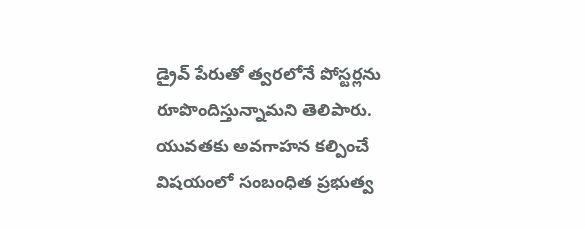డ్రైవ్‌ పేరుతో త్వరలోనే పోస్టర్లను రూపొందిస్తున్నామని తెలిపారు. యువతకు అవగాహన కల్పించే విషయంలో సంబంధిత ప్రభుత్వ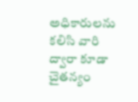అధికారులను కలిసి వారి ద్వారా కూడా చైతన్యం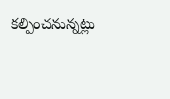కల్పించనున్నట్లు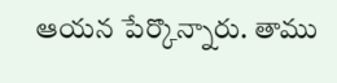ఆయన పేర్కొన్నారు. తాము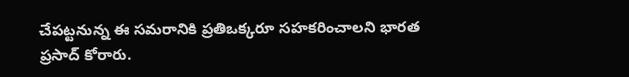చేపట్టనున్న ఈ సమరానికి ప్రతిఒక్కరూ సహకరించాలని భారత ప్రసాద్‌ కోరారు.